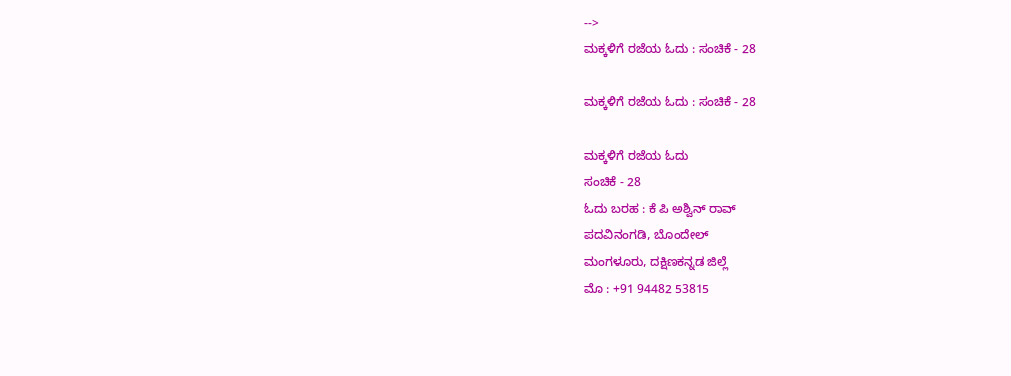-->
ಮಕ್ಕಳಿಗೆ ರಜೆಯ ಓದು : ಸಂಚಿಕೆ - 28

ಮಕ್ಕಳಿಗೆ ರಜೆಯ ಓದು : ಸಂಚಿಕೆ - 28

ಮಕ್ಕಳಿಗೆ ರಜೆಯ ಓದು
ಸಂಚಿಕೆ - 28
ಓದು ಬರಹ : ಕೆ ಪಿ ಅಶ್ವಿನ್ ರಾವ್
ಪದವಿನಂಗಡಿ, ಬೊಂದೇಲ್
ಮಂಗಳೂರು, ದಕ್ಷಿಣಕನ್ನಡ ಜಿಲ್ಲೆ
ಮೊ : +91 94482 53815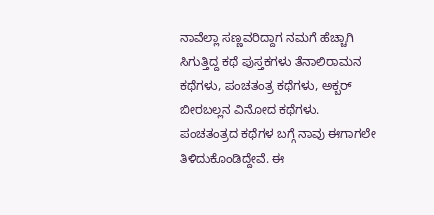ನಾವೆಲ್ಲಾ ಸಣ್ಣವರಿದ್ದಾಗ ನಮಗೆ ಹೆಚ್ಚಾಗಿ ಸಿಗುತ್ತಿದ್ದ ಕಥೆ ಪುಸ್ತಕಗಳು ತೆನಾಲಿರಾಮನ ಕಥೆಗಳು, ಪಂಚತಂತ್ರ ಕಥೆಗಳು, ಅಕ್ಬರ್ ಬೀರಬಲ್ಲನ ವಿನೋದ ಕಥೆಗಳು. ಪಂಚತಂತ್ರದ ಕಥೆಗಳ ಬಗ್ಗೆ ನಾವು ಈಗಾಗಲೇ ತಿಳಿದುಕೊಂಡಿದ್ದೇವೆ. ಈ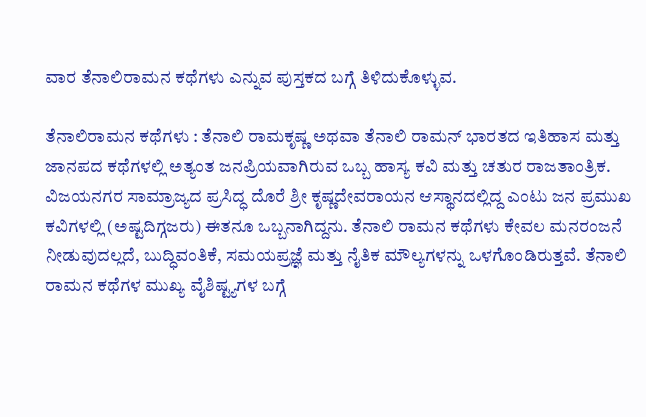ವಾರ ತೆನಾಲಿರಾಮನ ಕಥೆಗಳು ಎನ್ನುವ ಪುಸ್ತಕದ ಬಗ್ಗೆ ತಿಳಿದುಕೊಳ್ಳುವ.

ತೆನಾಲಿರಾಮನ ಕಥೆಗಳು : ತೆನಾಲಿ ರಾಮಕೃಷ್ಣ ಅಥವಾ ತೆನಾಲಿ ರಾಮನ್ ಭಾರತದ ಇತಿಹಾಸ ಮತ್ತು ಜಾನಪದ ಕಥೆಗಳಲ್ಲಿ ಅತ್ಯಂತ ಜನಪ್ರಿಯವಾಗಿರುವ ಒಬ್ಬ ಹಾಸ್ಯ ಕವಿ ಮತ್ತು ಚತುರ ರಾಜತಾಂತ್ರಿಕ. ವಿಜಯನಗರ ಸಾಮ್ರಾಜ್ಯದ ಪ್ರಸಿದ್ಧ ದೊರೆ ಶ್ರೀ ಕೃಷ್ಣದೇವರಾಯನ ಆಸ್ಥಾನದಲ್ಲಿದ್ದ ಎಂಟು ಜನ ಪ್ರಮುಖ ಕವಿಗಳಲ್ಲಿ (ಅಷ್ಟದಿಗ್ಗಜರು) ಈತನೂ ಒಬ್ಬನಾಗಿದ್ದನು. ತೆನಾಲಿ ರಾಮನ ಕಥೆಗಳು ಕೇವಲ ಮನರಂಜನೆ ನೀಡುವುದಲ್ಲದೆ, ಬುದ್ಧಿವಂತಿಕೆ, ಸಮಯಪ್ರಜ್ಞೆ ಮತ್ತು ನೈತಿಕ ಮೌಲ್ಯಗಳನ್ನು ಒಳಗೊಂಡಿರುತ್ತವೆ. ತೆನಾಲಿ ರಾಮನ ಕಥೆಗಳ ಮುಖ್ಯ ವೈಶಿಷ್ಟ್ಯಗಳ ಬಗ್ಗೆ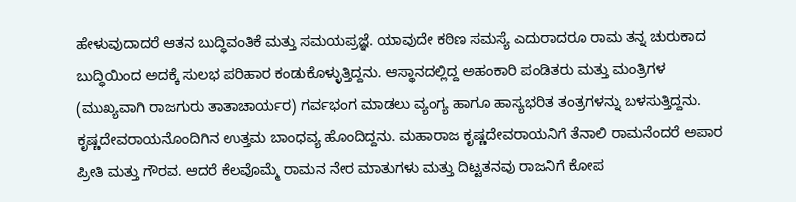ಹೇಳುವುದಾದರೆ ಆತನ ಬುದ್ಧಿವಂತಿಕೆ ಮತ್ತು ಸಮಯಪ್ರಜ್ಞೆ. ಯಾವುದೇ ಕಠಿಣ ಸಮಸ್ಯೆ ಎದುರಾದರೂ ರಾಮ ತನ್ನ ಚುರುಕಾದ ಬುದ್ಧಿಯಿಂದ ಅದಕ್ಕೆ ಸುಲಭ ಪರಿಹಾರ ಕಂಡುಕೊಳ್ಳುತ್ತಿದ್ದನು. ಆಸ್ಥಾನದಲ್ಲಿದ್ದ ಅಹಂಕಾರಿ ಪಂಡಿತರು ಮತ್ತು ಮಂತ್ರಿಗಳ (ಮುಖ್ಯವಾಗಿ ರಾಜಗುರು ತಾತಾಚಾರ್ಯರ) ಗರ್ವಭಂಗ ಮಾಡಲು ವ್ಯಂಗ್ಯ ಹಾಗೂ ಹಾಸ್ಯಭರಿತ ತಂತ್ರಗಳನ್ನು ಬಳಸುತ್ತಿದ್ದನು. ಕೃಷ್ಣದೇವರಾಯನೊಂದಿಗಿನ ಉತ್ತಮ ಬಾಂಧವ್ಯ ಹೊಂದಿದ್ದನು. ಮಹಾರಾಜ ಕೃಷ್ಣದೇವರಾಯನಿಗೆ ತೆನಾಲಿ ರಾಮನೆಂದರೆ ಅಪಾರ ಪ್ರೀತಿ ಮತ್ತು ಗೌರವ. ಆದರೆ ಕೆಲವೊಮ್ಮೆ ರಾಮನ ನೇರ ಮಾತುಗಳು ಮತ್ತು ದಿಟ್ಟತನವು ರಾಜನಿಗೆ ಕೋಪ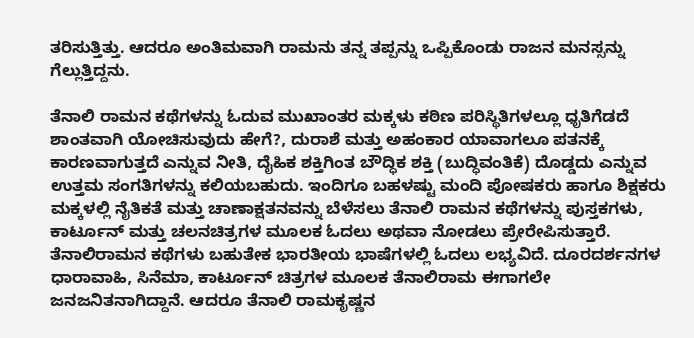ತರಿಸುತ್ತಿತ್ತು. ಆದರೂ ಅಂತಿಮವಾಗಿ ರಾಮನು ತನ್ನ ತಪ್ಪನ್ನು ಒಪ್ಪಿಕೊಂಡು ರಾಜನ ಮನಸ್ಸನ್ನು ಗೆಲ್ಲುತ್ತಿದ್ದನು.

ತೆನಾಲಿ ರಾಮನ ಕಥೆಗಳನ್ನು ಓದುವ ಮುಖಾಂತರ ಮಕ್ಕಳು ಕಠಿಣ ಪರಿಸ್ಥಿತಿಗಳಲ್ಲೂ ಧೃತಿಗೆಡದೆ ಶಾಂತವಾಗಿ ಯೋಚಿಸುವುದು ಹೇಗೆ?, ದುರಾಶೆ ಮತ್ತು ಅಹಂಕಾರ ಯಾವಾಗಲೂ ಪತನಕ್ಕೆ ಕಾರಣವಾಗುತ್ತದೆ ಎನ್ನುವ ನೀತಿ, ದೈಹಿಕ ಶಕ್ತಿಗಿಂತ ಬೌದ್ಧಿಕ ಶಕ್ತಿ (ಬುದ್ಧಿವಂತಿಕೆ) ದೊಡ್ಡದು ಎನ್ನುವ ಉತ್ತಮ ಸಂಗತಿಗಳನ್ನು ಕಲಿಯಬಹುದು. ಇಂದಿಗೂ ಬಹಳಷ್ಟು ಮಂದಿ ಪೋಷಕರು ಹಾಗೂ ಶಿಕ್ಷಕರು ಮಕ್ಕಳಲ್ಲಿ ನೈತಿಕತೆ ಮತ್ತು ಚಾಣಾಕ್ಷತನವನ್ನು ಬೆಳೆಸಲು ತೆನಾಲಿ ರಾಮನ ಕಥೆಗಳನ್ನು ಪುಸ್ತಕಗಳು, ಕಾರ್ಟೂನ್ ಮತ್ತು ಚಲನಚಿತ್ರಗಳ ಮೂಲಕ ಓದಲು ಅಥವಾ ನೋಡಲು ಪ್ರೇರೇಪಿಸುತ್ತಾರೆ. ತೆನಾಲಿರಾಮನ ಕಥೆಗಳು ಬಹುತೇಕ ಭಾರತೀಯ ಭಾಷೆಗಳಲ್ಲಿ ಓದಲು ಲಭ್ಯವಿದೆ. ದೂರದರ್ಶನಗಳ ಧಾರಾವಾಹಿ, ಸಿನೆಮಾ, ಕಾರ್ಟೂನ್ ಚಿತ್ರಗಳ ಮೂಲಕ ತೆನಾಲಿರಾಮ ಈಗಾಗಲೇ ಜನಜನಿತನಾಗಿದ್ದಾನೆ. ಆದರೂ ತೆನಾಲಿ ರಾಮಕೃಷ್ಣನ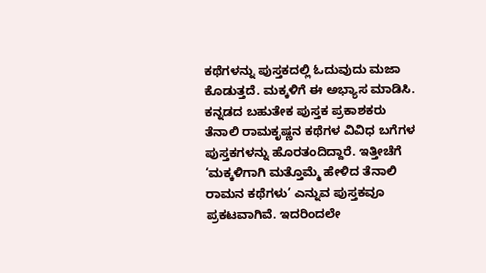ಕಥೆಗಳನ್ನು ಪುಸ್ತಕದಲ್ಲಿ ಓದುವುದು ಮಜಾ ಕೊಡುತ್ತದೆ. ಮಕ್ಕಳಿಗೆ ಈ ಅಭ್ಯಾಸ ಮಾಡಿಸಿ. ಕನ್ನಡದ ಬಹುತೇಕ ಪುಸ್ತಕ ಪ್ರಕಾಶಕರು ತೆನಾಲಿ ರಾಮಕೃಷ್ಣನ ಕಥೆಗಳ ವಿವಿಧ ಬಗೆಗಳ ಪುಸ್ತಕಗಳನ್ನು ಹೊರತಂದಿದ್ದಾರೆ. ಇತ್ತೀಚೆಗೆ ‘ಮಕ್ಕಳಿಗಾಗಿ ಮತ್ತೊಮ್ಮೆ ಹೇಳಿದ ತೆನಾಲಿ ರಾಮನ ಕಥೆಗಳು’ ಎನ್ನುವ ಪುಸ್ತಕವೂ ಪ್ರಕಟವಾಗಿವೆ. ಇದರಿಂದಲೇ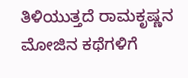ತಿಳಿಯುತ್ತದೆ ರಾಮಕೃಷ್ಣನ ಮೋಜಿನ ಕಥೆಗಳಿಗೆ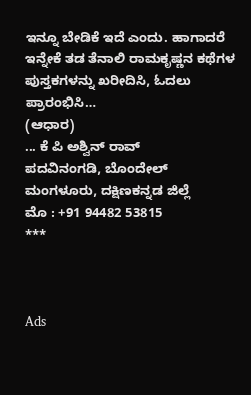ಇನ್ನೂ ಬೇಡಿಕೆ ಇದೆ ಎಂದು. ಹಾಗಾದರೆ ಇನ್ನೇಕೆ ತಡ ತೆನಾಲಿ ರಾಮಕೃಷ್ಣನ ಕಥೆಗಳ ಪುಸ್ತಕಗಳನ್ನು ಖರೀದಿಸಿ, ಓದಲು ಪ್ರಾರಂಭಿಸಿ…
(ಆಧಾರ)
... ಕೆ ಪಿ ಅಶ್ವಿನ್ ರಾವ್
ಪದವಿನಂಗಡಿ, ಬೊಂದೇಲ್
ಮಂಗಳೂರು, ದಕ್ಷಿಣಕನ್ನಡ ಜಿಲ್ಲೆ
ಮೊ : +91 94482 53815
***



Ads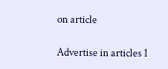on article

Advertise in articles 1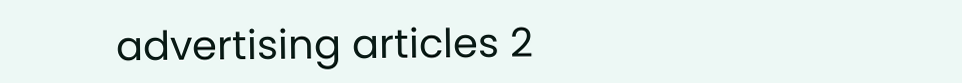advertising articles 2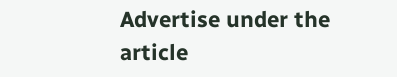Advertise under the article